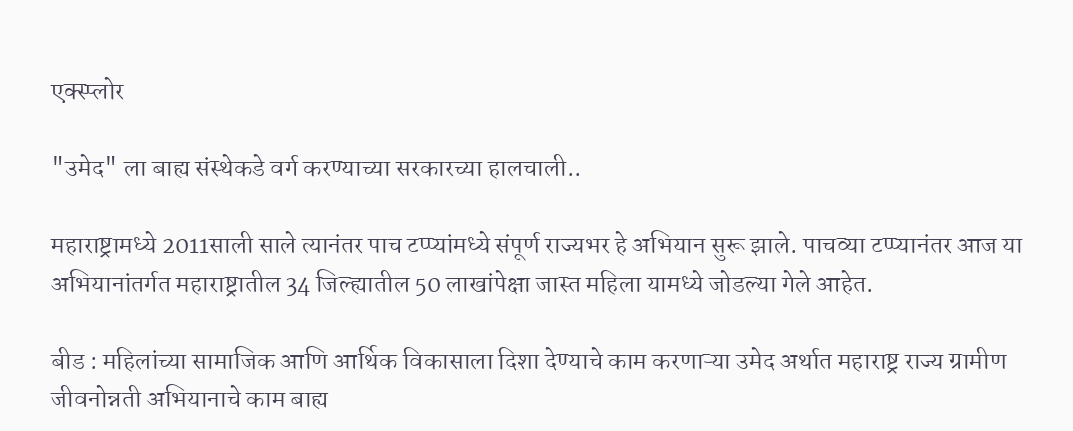एक्स्प्लोर

"उमेद" ला बाह्य संस्थेकडे वर्ग करण्याच्या सरकारच्या हालचाली..

महाराष्ट्रामध्ये 2011साली साले त्यानंतर पाच टप्प्यांमध्ये संपूर्ण राज्यभर हे अभियान सुरू झाले. पाचव्या टप्प्यानंतर आज या अभियानांतर्गत महाराष्ट्रातील 34 जिल्ह्यातील 50 लाखांपेक्षा जास्त महिला यामध्ये जोडल्या गेले आहेत.

बीड : महिलांच्या सामाजिक आणि आर्थिक विकासाला दिशा देण्याचे काम करणाऱ्या उमेद अर्थात महाराष्ट्र राज्य ग्रामीण जीवनोन्नती अभियानाचे काम बाह्य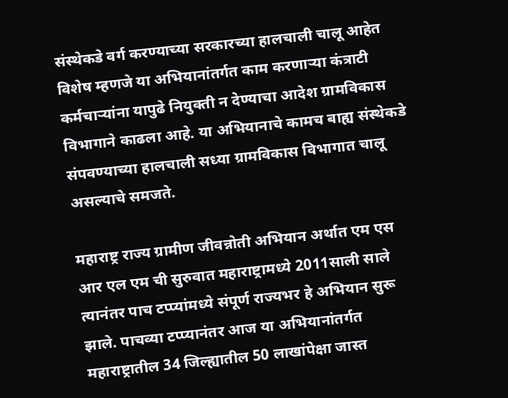संस्थेकडे वर्ग करण्याच्या सरकारच्या हालचाली चालू आहेत विशेष म्हणजे या अभियानांतर्गत काम करणाऱ्या कंत्राटी कर्मचाऱ्यांना यापुढे नियुक्ती न देण्याचा आदेश ग्रामविकास विभागाने काढला आहे. या अभियानाचे कामच बाह्य संस्थेकडे संपवण्याच्या हालचाली सध्या ग्रामविकास विभागात चालू असल्याचे समजते.

महाराष्ट्र राज्य ग्रामीण जीवन्नोती अभियान अर्थात एम एस आर एल एम ची सुरुवात महाराष्ट्रामध्ये 2011साली साले त्यानंतर पाच टप्प्यांमध्ये संपूर्ण राज्यभर हे अभियान सुरू झाले. पाचव्या टप्प्यानंतर आज या अभियानांतर्गत महाराष्ट्रातील 34 जिल्ह्यातील 50 लाखांपेक्षा जास्त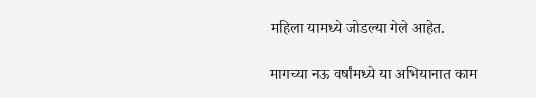महिला यामध्ये जोडल्या गेले आहेत.

मागच्या नऊ वर्षांमध्ये या अभियानात काम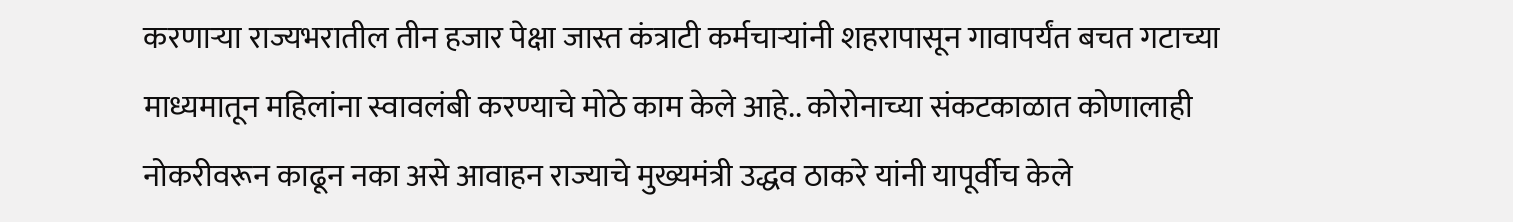करणाऱ्या राज्यभरातील तीन हजार पेक्षा जास्त कंत्राटी कर्मचाऱ्यांनी शहरापासून गावापर्यंत बचत गटाच्या माध्यमातून महिलांना स्वावलंबी करण्याचे मोठे काम केले आहे.. कोरोनाच्या संकटकाळात कोणालाही नोकरीवरून काढून नका असे आवाहन राज्याचे मुख्यमंत्री उद्धव ठाकरे यांनी यापूर्वीच केले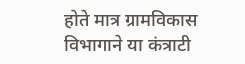होते मात्र ग्रामविकास विभागाने या कंत्राटी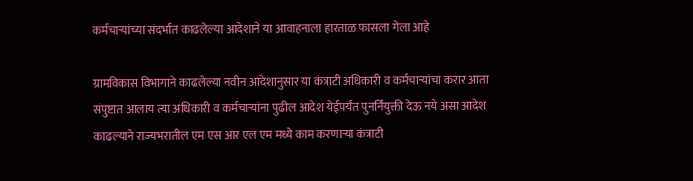कर्मचाऱ्यांच्या संदर्भात काढलेल्या आदेशाने या आवाहनाला हारताळ फासला गेला आहे

ग्रामविकास विभागाने काढलेल्या नवीन आदेशानुसार या कंत्राटी अधिकारी व कर्मचाऱ्यांचा करार आता संपुष्टात आलाय त्या अधिकारी व कर्मचाऱ्यांना पुढील आदेश येईपर्यंत पुनर्नियुक्ती देऊ नये असा आदेश काढल्याने राज्यभरातील एम एस आर एल एम मध्ये काम करणाऱ्या कंत्राटी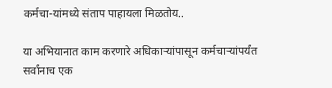कर्मचा-यांमध्ये संताप पाहायला मिळतोय..

या अभियानात काम करणारे अधिकार्‍यांपासून कर्मचाऱ्यांपर्यंत सर्वांनाच एक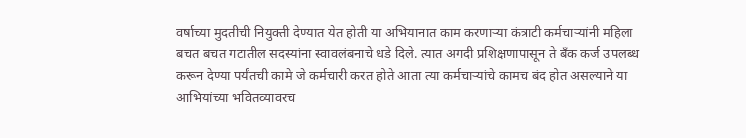वर्षाच्या मुदतीची नियुक्ती देण्यात येत होती या अभियानात काम करणाऱ्या कंत्राटी कर्मचाऱ्यांनी महिला बचत बचत गटातील सदस्यांना स्वावलंबनाचे धडे दिले. त्यात अगदी प्रशिक्षणापासून ते बँक कर्ज उपलब्ध करून देण्या पर्यंतची कामे जे कर्मचारी करत होते आता त्या कर्मचाऱ्यांचे कामच बंद होत असल्याने या आभियांच्या भवितव्यावरच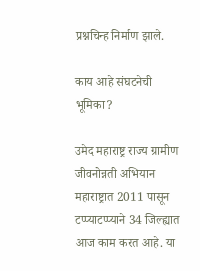प्रश्नचिन्ह निर्माण झाले.

काय आहे संघटनेची भूमिका?

उमेद महाराष्ट्र राज्य ग्रामीण जीवनोन्नती अभियान महाराष्ट्रात 2011 पासून टप्प्याटप्प्याने 34 जिल्ह्यात आज काम करत आहे. या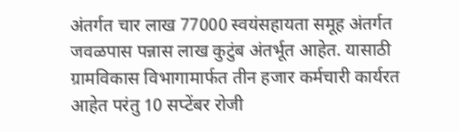अंतर्गत चार लाख 77000 स्वयंसहायता समूह अंतर्गत जवळपास पन्नास लाख कुटुंब अंतर्भूत आहेत. यासाठी ग्रामविकास विभागामार्फत तीन हजार कर्मचारी कार्यरत आहेत परंतु 10 सप्टेंबर रोजी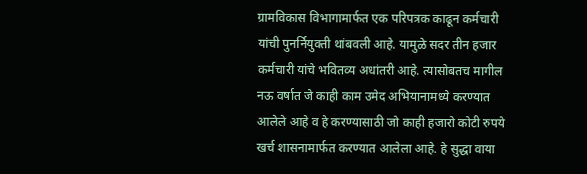ग्रामविकास विभागामार्फत एक परिपत्रक काढून कर्मचारी यांची पुनर्नियुक्ती थांबवली आहे. यामुळे सदर तीन हजार कर्मचारी यांचे भवितव्य अधांतरी आहे. त्यासोबतच मागील नऊ वर्षात जे काही काम उमेद अभियानामध्ये करण्यात आलेले आहे व हे करण्यासाठी जो काही हजारो कोटी रुपये खर्च शासनामार्फत करण्यात आलेला आहे. हे सुद्धा वाया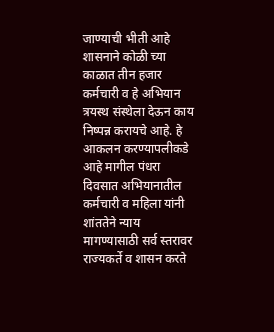जाण्याची भीती आहे शासनाने कोळी च्या काळात तीन हजार कर्मचारी व हे अभियान त्रयस्थ संस्थेला देऊन काय निष्पन्न करायचे आहे. हे आकलन करण्यापलीकडे आहे मागील पंधरा दिवसात अभियानातील कर्मचारी व महिला यांनी शांततेने न्याय मागण्यासाठी सर्व स्तरावर राज्यकर्ते व शासन करते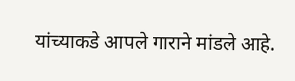यांच्याकडे आपले गाराने मांडले आहे.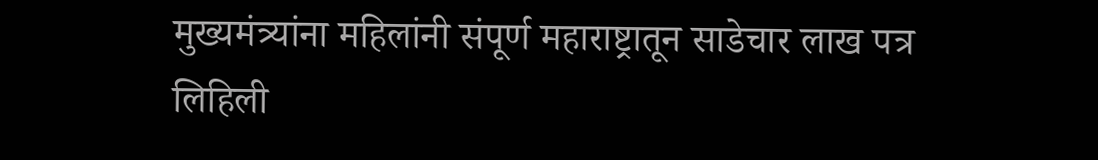मुख्यमंत्र्यांना महिलांनी संपूर्ण महाराष्ट्रातून साडेचार लाख पत्र लिहिली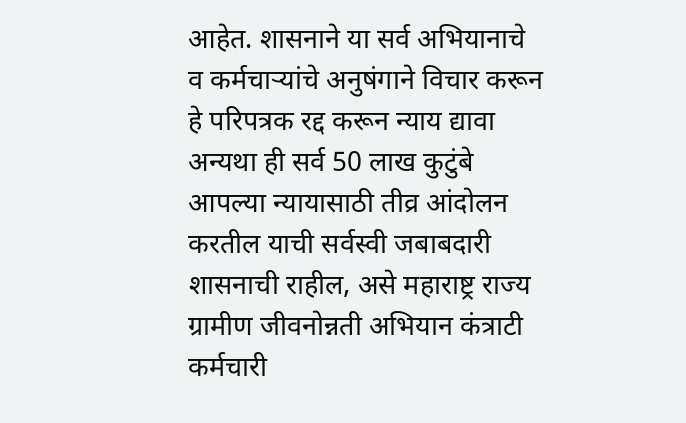आहेत. शासनाने या सर्व अभियानाचे व कर्मचाऱ्यांचे अनुषंगाने विचार करून हे परिपत्रक रद्द करून न्याय द्यावा अन्यथा ही सर्व 50 लाख कुटुंबे आपल्या न्यायासाठी तीव्र आंदोलन करतील याची सर्वस्वी जबाबदारी शासनाची राहील, असे महाराष्ट्र राज्य ग्रामीण जीवनोन्नती अभियान कंत्राटी कर्मचारी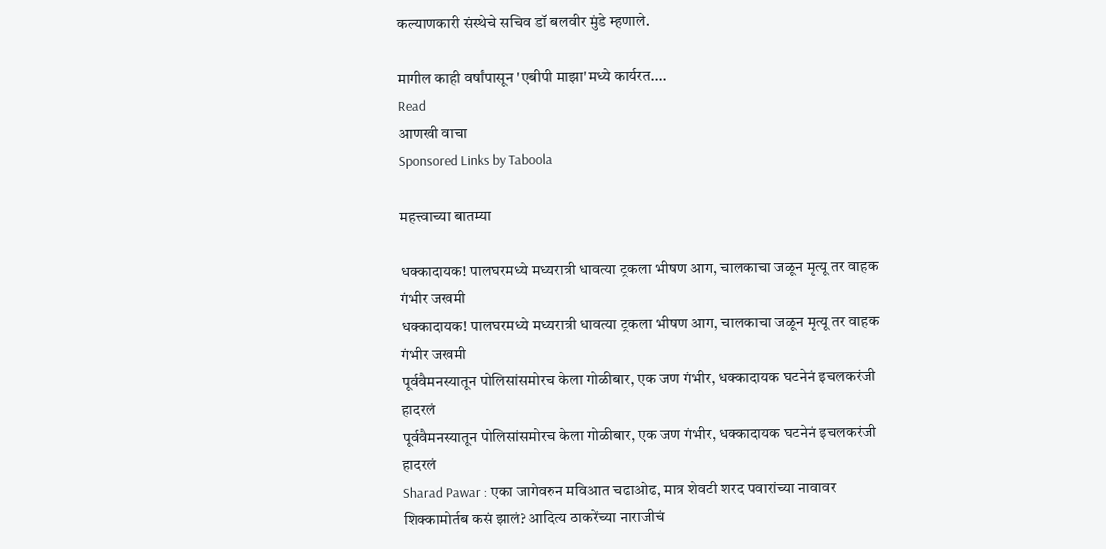कल्याणकारी संस्थेचे सचिव डॉ बलवीर मुंडे म्हणाले.

मागील काही वर्षांपासून 'एबीपी माझा'मध्ये कार्यरत....
Read
आणखी वाचा
Sponsored Links by Taboola

महत्त्वाच्या बातम्या

धक्कादायक! पालघरमध्ये मध्यरात्री धावत्या ट्रकला भीषण आग, चालकाचा जळून मृत्यू तर वाहक गंभीर जखमी
धक्कादायक! पालघरमध्ये मध्यरात्री धावत्या ट्रकला भीषण आग, चालकाचा जळून मृत्यू तर वाहक गंभीर जखमी
पूर्ववैमनस्यातून पोलिसांसमोरच केला गोळीबार, एक जण गंभीर, धक्कादायक घटनेनं इचलकरंजी हादरलं
पूर्ववैमनस्यातून पोलिसांसमोरच केला गोळीबार, एक जण गंभीर, धक्कादायक घटनेनं इचलकरंजी हादरलं
Sharad Pawar : एका जागेवरुन मविआत चढाओढ, मात्र शेवटी शरद पवारांच्या नावावर शिक्कामोर्तब कसं झालं? आदित्य ठाकरेंच्या नाराजीचं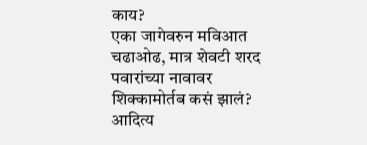काय?
एका जागेवरुन मविआत चढाओढ, मात्र शेवटी शरद पवारांच्या नावावर शिक्कामोर्तब कसं झालं? आदित्य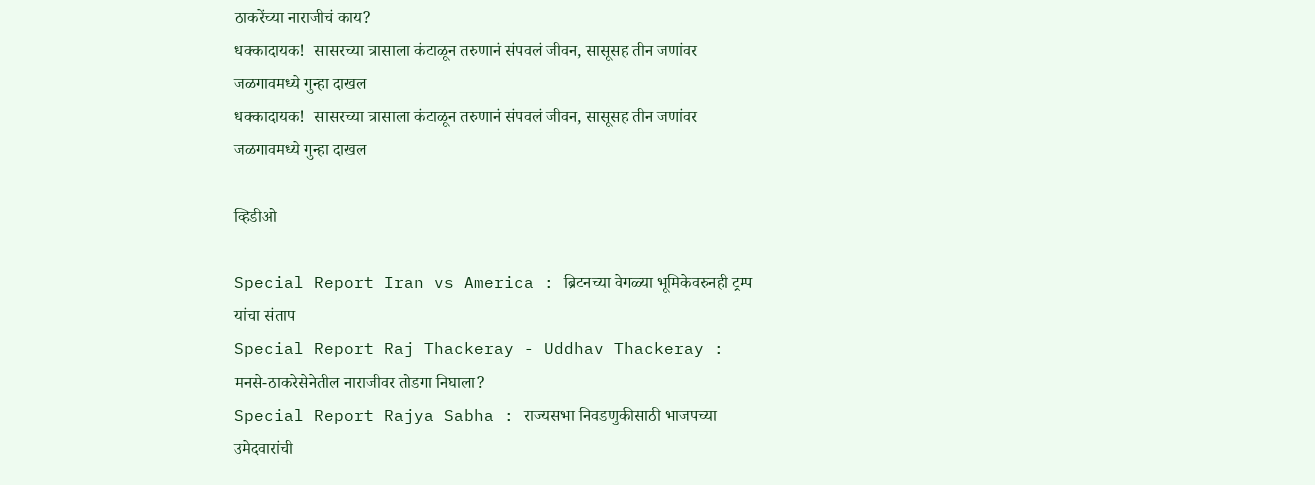ठाकरेंच्या नाराजीचं काय?
धक्कादायक!  सासरच्या त्रासाला कंटाळून तरुणानं संपवलं जीवन, सासूसह तीन जणांवर जळगावमध्ये गुन्हा दाखल
धक्कादायक!  सासरच्या त्रासाला कंटाळून तरुणानं संपवलं जीवन, सासूसह तीन जणांवर जळगावमध्ये गुन्हा दाखल

व्हिडीओ

Special Report Iran vs America : ब्रिटनच्या वेगळ्या भूमिकेवरुनही ट्रम्प यांचा संताप
Special Report Raj Thackeray - Uddhav Thackeray : मनसे-ठाकरेसेनेतील नाराजीवर तोडगा निघाला?
Special Report Rajya Sabha : राज्यसभा निवडणुकीसाठी भाजपच्या उमेदवारांची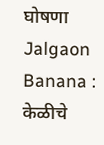घोषणा
Jalgaon Banana : केळीचे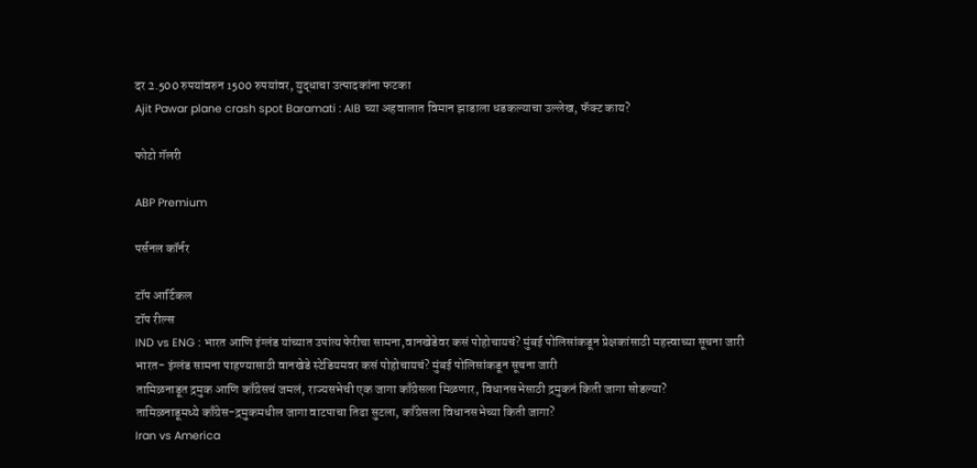दर 2.500 रुपयांवरुन 1500 रुपयांवर, युद्धाचा उत्पादकांना फटका
Ajit Pawar plane crash spot Baramati : AIB च्या अहवालात विमान झाडाला धडकल्याचा उल्लेख, फॅक्ट काय?

फोटो गॅलरी

ABP Premium

पर्सनल कॉर्नर

टॉप आर्टिकल
टॉप रील्स
IND vs ENG : भारत आणि इंग्लंड यांच्यात उपांत्य फेरीचा सामना,वानखेडेवर कसं पोहोचायचं? मुंबई पोलिसांकडून प्रेक्षकांसाठी महत्त्वाच्या सूचना जारी
भारत- इंग्लंड सामना पाहण्यासाठी वानखेडे स्टेडियमवर कसं पोहोचायचं? मुंबई पोलिसांकडून सूचना जारी
तामिळनाडूत द्रमुक आणि काँग्रेसचं जमलं, राज्यसभेची एक जागा काँग्रेसला मिळणार, विधानसभेसाठी द्रमुकनं किती जागा सोडल्या?
तामिळनाडूमध्ये काँग्रेस-द्रमुकमधील जागा वाटपाचा तिढा सुटला, काँग्रेसला विधानसभेच्या किती जागा?
Iran vs America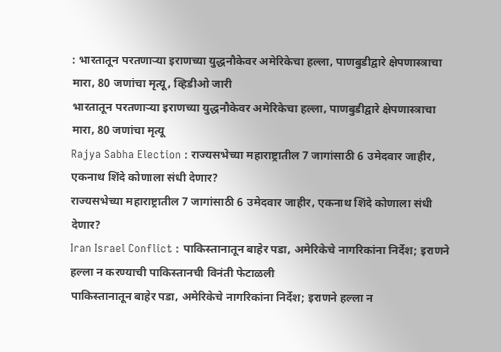: भारतातून परतणाऱ्या इराणच्या युद्धनौकेवर अमेरिकेचा हल्ला, पाणबुडीद्वारे क्षेपणास्त्राचा मारा, 80 जणांचा मृत्यू, व्हिडीओ जारी
भारतातून परतणाऱ्या इराणच्या युद्धनौकेवर अमेरिकेचा हल्ला, पाणबुडीद्वारे क्षेपणास्त्राचा मारा, 80 जणांचा मृत्यू
Rajya Sabha Election : राज्यसभेच्या महाराष्ट्रातील 7 जागांसाठी 6 उमेदवार जाहीर, एकनाथ शिंदे कोणाला संधी देणार?
राज्यसभेच्या महाराष्ट्रातील 7 जागांसाठी 6 उमेदवार जाहीर, एकनाथ शिंदे कोणाला संधी देणार?
Iran Israel Conflict : पाकिस्तानातून बाहेर पडा, अमेरिकेचे नागरिकांना निर्देश; इराणने हल्ला न करण्याची पाकिस्तानची विनंती फेटाळली
पाकिस्तानातून बाहेर पडा, अमेरिकेचे नागरिकांना निर्देश; इराणने हल्ला न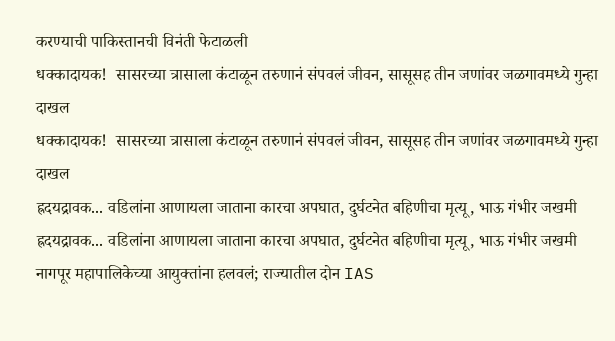करण्याची पाकिस्तानची विनंती फेटाळली
धक्कादायक!  सासरच्या त्रासाला कंटाळून तरुणानं संपवलं जीवन, सासूसह तीन जणांवर जळगावमध्ये गुन्हा दाखल
धक्कादायक!  सासरच्या त्रासाला कंटाळून तरुणानं संपवलं जीवन, सासूसह तीन जणांवर जळगावमध्ये गुन्हा दाखल
ह्रदयद्रावक... वडिलांना आणायला जाताना कारचा अपघात, दुर्घटनेत बहिणीचा मृत्यू, भाऊ गंभीर जखमी
ह्रदयद्रावक... वडिलांना आणायला जाताना कारचा अपघात, दुर्घटनेत बहिणीचा मृत्यू, भाऊ गंभीर जखमी
नागपूर महापालिकेच्या आयुक्तांना हलवलं; राज्यातील दोन IAS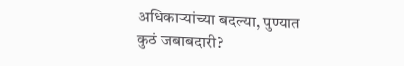अधिकाऱ्यांच्या बदल्या, पुण्यात कुठं जबाबदारी?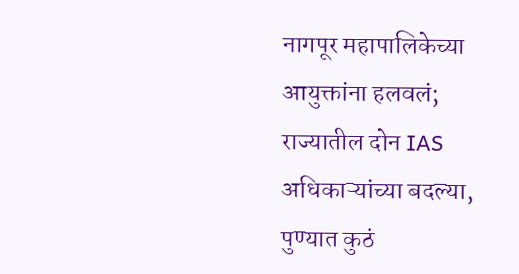नागपूर महापालिकेच्या आयुक्तांना हलवलं; राज्यातील दोन IAS अधिकाऱ्यांच्या बदल्या, पुण्यात कुठं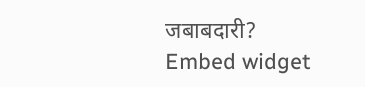जबाबदारी?
Embed widget